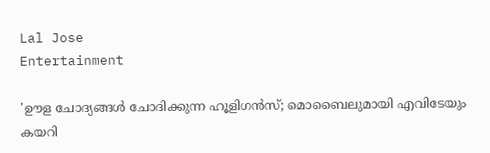Lal Jose
Entertainment

'ഊള ചോദ്യങ്ങള്‍ ചോദിക്കുന്ന ഹൂളിഗന്‍സ്; മൊബൈലുമായി എവിടേയും കയറി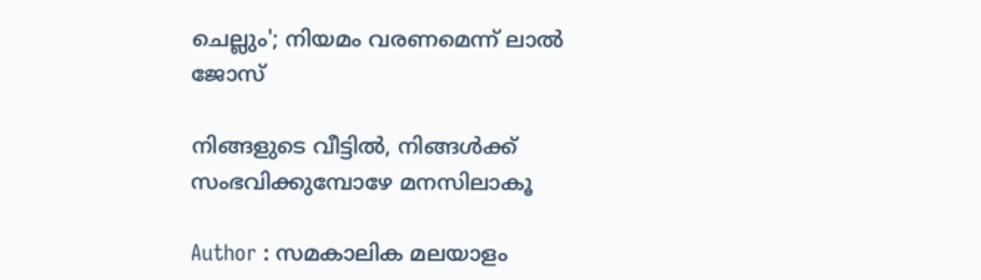ചെല്ലും'; നിയമം വരണമെന്ന് ലാല്‍ ജോസ്

നിങ്ങളുടെ വീട്ടില്‍, നിങ്ങള്‍ക്ക് സംഭവിക്കുമ്പോഴേ മനസിലാകൂ

Author : സമകാലിക മലയാളം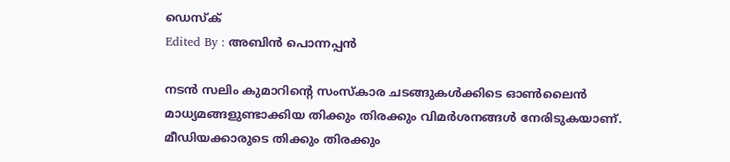ഡെസ്ക്
Edited By : അബിന്‍ പൊന്നപ്പന്‍

നടന്‍ സലിം കുമാറിന്റെ സംസ്‌കാര ചടങ്ങുകള്‍ക്കിടെ ഓണ്‍ലൈന്‍ മാധ്യമങ്ങളുണ്ടാക്കിയ തിക്കും തിരക്കും വിമര്‍ശനങ്ങള്‍ നേരിടുകയാണ്. മീഡിയക്കാരുടെ തിക്കും തിരക്കും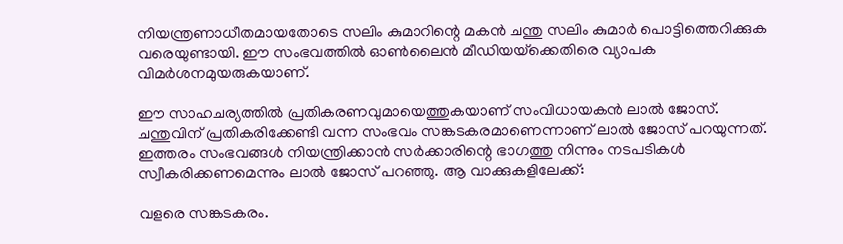നിയന്ത്രണാധീതമായതോടെ സലിം കുമാറിന്റെ മകന്‍ ചന്തു സലിം കുമാര്‍ പൊട്ടിത്തെറിക്കുക വരെയുണ്ടായി. ഈ സംഭവത്തില്‍ ഓണ്‍ലൈന്‍ മീഡിയയ്‌ക്കെതിരെ വ്യാപക വിമര്‍ശനമുയരുകയാണ്.

ഈ സാഹചര്യത്തില്‍ പ്രതികരണവുമായെത്തുകയാണ് സംവിധായകന്‍ ലാല്‍ ജോസ്. ചന്തുവിന് പ്രതികരിക്കേണ്ടി വന്ന സംഭവം സങ്കടകരമാണെന്നാണ് ലാല്‍ ജോസ് പറയുന്നത്. ഇത്തരം സംഭവങ്ങള്‍ നിയന്ത്രിക്കാന്‍ സര്‍ക്കാരിന്റെ ഭാഗത്തു നിന്നും നടപടികള്‍ സ്വീകരിക്കണമെന്നും ലാല്‍ ജോസ് പറഞ്ഞു. ആ വാക്കുകളിലേക്ക്:

വളരെ സങ്കടകരം.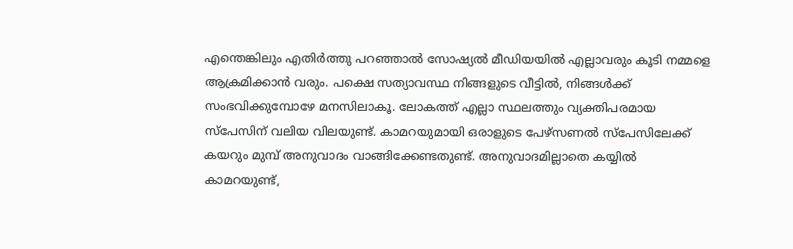എന്തെങ്കിലും എതിര്‍ത്തു പറഞ്ഞാല്‍ സോഷ്യല്‍ മീഡിയയില്‍ എല്ലാവരും കൂടി നമ്മളെ ആക്രമിക്കാന്‍ വരും. പക്ഷെ സത്യാവസ്ഥ നിങ്ങളുടെ വീട്ടില്‍, നിങ്ങള്‍ക്ക് സംഭവിക്കുമ്പോഴേ മനസിലാകൂ. ലോകത്ത് എല്ലാ സ്ഥലത്തും വ്യക്തിപരമായ സ്‌പേസിന് വലിയ വിലയുണ്ട്. കാമറയുമായി ഒരാളുടെ പേഴ്‌സണല്‍ സ്‌പേസിലേക്ക് കയറും മുമ്പ് അനുവാദം വാങ്ങിക്കേണ്ടതുണ്ട്. അനുവാദമില്ലാതെ കയ്യില്‍ കാമറയുണ്ട്,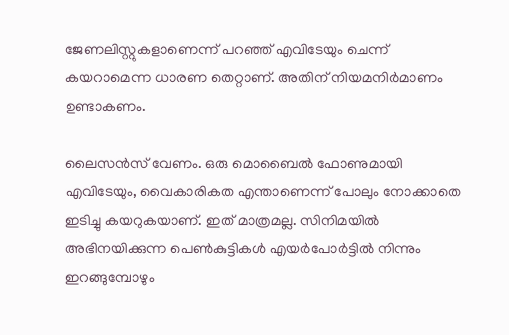ജേണലിസ്റ്റുകളാണെന്ന് പറഞ്ഞ് എവിടേയും ചെന്ന് കയറാമെന്ന ധാരണ തെറ്റാണ്. അതിന് നിയമനിര്‍മാണം ഉണ്ടാകണം.

ലൈസന്‍സ് വേണം. ഒരു മൊബൈല്‍ ഫോണുമായി എവിടേയും, വൈകാരികത എന്താണെന്ന് പോലും നോക്കാതെ ഇടിച്ചു കയറുകയാണ്. ഇത് മാത്രമല്ല. സിനിമയില്‍ അഭിനയിക്കുന്ന പെണ്‍കുട്ടികള്‍ എയര്‍പോര്‍ട്ടില്‍ നിന്നും ഇറങ്ങുമ്പോഴും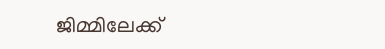ജിമ്മിലേക്ക്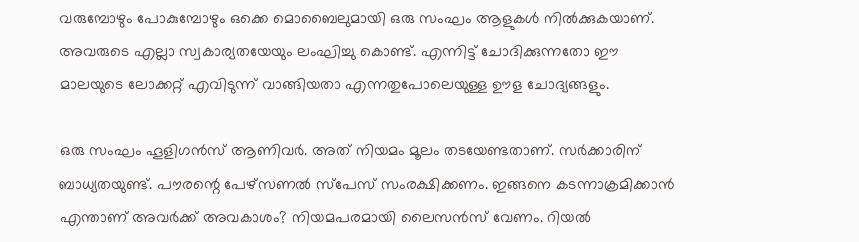വരുമ്പോഴും പോകുമ്പോഴും ഒക്കെ മൊബൈലുമായി ഒരു സംഘം ആളുകള്‍ നില്‍ക്കുകയാണ്. അവരുടെ എല്ലാ സ്വകാര്യതയേയും ലംഘിച്ചു കൊണ്ട്. എന്നിട്ട് ചോദിക്കുന്നതോ ഈ മാലയുടെ ലോക്കറ്റ് എവിടുന്ന് വാങ്ങിയതാ എന്നതുപോലെയുള്ള ഊള ചോദ്യങ്ങളും.

ഒരു സംഘം ഹൂളിഗന്‍സ് ആണിവര്‍. അത് നിയമം മൂലം തടയേണ്ടതാണ്. സര്‍ക്കാരിന് ബാധ്യതയുണ്ട്. പൗരന്റെ പേഴ്‌സണല്‍ സ്‌പേസ് സംരക്ഷിക്കണം. ഇങ്ങനെ കടന്നാക്രമിക്കാന്‍ എന്താണ് അവര്‍ക്ക് അവകാശം? നിയമപരമായി ലൈസന്‍സ് വേണം. റിയല്‍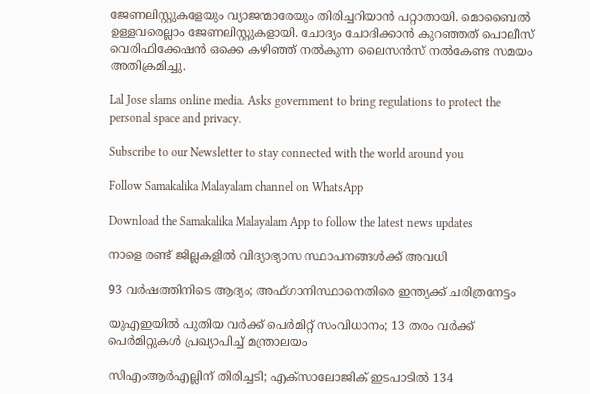ജേണലിസ്റ്റുകളേയും വ്യാജന്മാരേയും തിരിച്ചറിയാന്‍ പറ്റാതായി. മൊബൈല്‍ ഉള്ളവരെല്ലാം ജേണലിസ്റ്റുകളായി. ചോദ്യം ചോദിക്കാന്‍ കുറഞ്ഞത് പൊലീസ് വെരിഫിക്കേഷന്‍ ഒക്കെ കഴിഞ്ഞ് നല്‍കുന്ന ലൈസന്‍സ് നല്‍കേണ്ട സമയം അതിക്രമിച്ചു.

Lal Jose slams online media. Asks government to bring regulations to protect the personal space and privacy.

Subscribe to our Newsletter to stay connected with the world around you

Follow Samakalika Malayalam channel on WhatsApp

Download the Samakalika Malayalam App to follow the latest news updates

നാളെ രണ്ട് ജില്ലകളില്‍ വിദ്യാഭ്യാസ സ്ഥാപനങ്ങള്‍ക്ക് അവധി

93 വര്‍ഷത്തിനിടെ ആദ്യം; അഫ്ഗാനിസ്ഥാനെതിരെ ഇന്ത്യക്ക് ചരിത്രനേട്ടം

യുഎഇയില്‍ പുതിയ വര്‍ക്ക് പെര്‍മിറ്റ് സംവിധാനം; 13 തരം വര്‍ക്ക് പെര്‍മിറ്റുകള്‍ പ്രഖ്യാപിച്ച് മന്ത്രാലയം

സിഎംആര്‍എല്ലിന് തിരിച്ചടി; എക്‌സാലോജിക് ഇടപാടില്‍ 134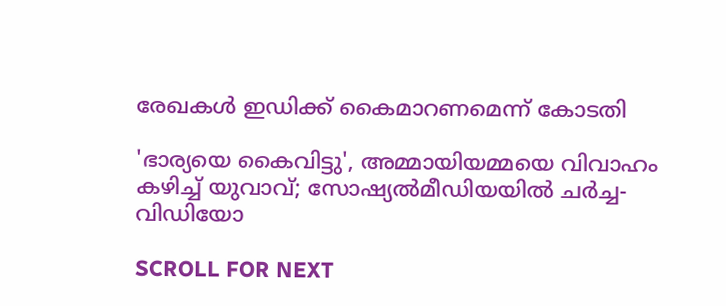രേഖകള്‍ ഇഡിക്ക് കൈമാറണമെന്ന് കോടതി

'ഭാര്യയെ കൈവിട്ടു', അമ്മായിയമ്മയെ വിവാഹം കഴിച്ച് യുവാവ്; സോഷ്യല്‍മീഡിയയില്‍ ചര്‍ച്ച- വിഡിയോ

SCROLL FOR NEXT